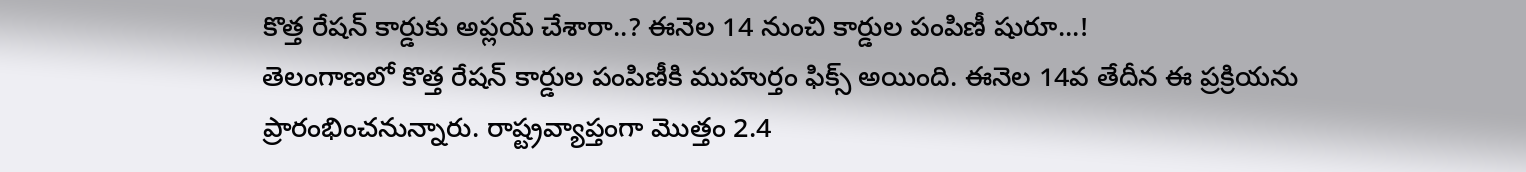కొత్త రేషన్ కార్డుకు అప్లయ్ చేశారా..? ఈనెల 14 నుంచి కార్డుల పంపిణీ షురూ...!
తెలంగాణలో కొత్త రేషన్ కార్డుల పంపిణీకి ముహుర్తం ఫిక్స్ అయింది. ఈనెల 14వ తేదీన ఈ ప్రక్రియను ప్రారంభించనున్నారు. రాష్ట్రవ్యాప్తంగా మొత్తం 2.4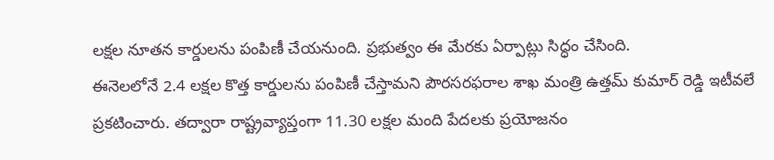లక్షల నూతన కార్డులను పంపిణీ చేయనుంది. ప్రభుత్వం ఈ మేరకు ఏర్పాట్లు సిద్ధం చేసింది.
ఈనెలలోనే 2.4 లక్షల కొత్త కార్డులను పంపిణీ చేస్తామని పౌరసరఫరాల శాఖ మంత్రి ఉత్తమ్ కుమార్ రెడ్డి ఇటీవలే ప్రకటించారు. తద్వారా రాష్ట్రవ్యాప్తంగా 11.30 లక్షల మంది పేదలకు ప్రయోజనం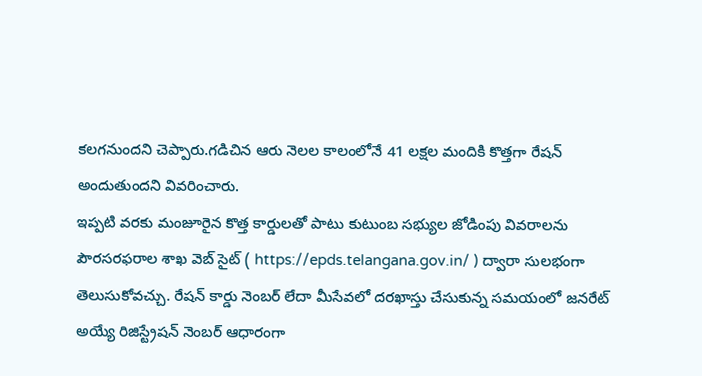కలగనుందని చెప్పారు.గడిచిన ఆరు నెలల కాలంలోనే 41 లక్షల మందికి కొత్తగా రేషన్ అందుతుందని వివరించారు.
ఇప్పటి వరకు మంజూరైన కొత్త కార్డులతో పాటు కుటుంబ సభ్యుల జోడింపు వివరాలను పౌరసరఫరాల శాఖ వెబ్ సైట్ ( https://epds.telangana.gov.in/ ) ద్వారా సులభంగా తెలుసుకోవచ్చు. రేషన్ కార్డు నెంబర్ లేదా మీసేవలో దరఖాస్తు చేసుకున్న సమయంలో జనరేట్ అయ్యే రిజిస్ట్రేషన్ నెంబర్ ఆధారంగా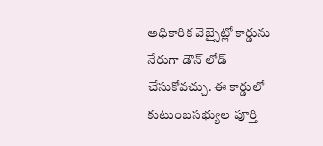అధికారిక వెబ్సైట్లో కార్డును నేరుగా డౌన్ లోడ్ చేసుకోవచ్చు. ఈ కార్డులో కుటుంబసభ్యుల పూర్తి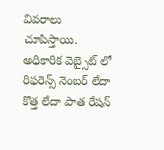వివరాలు చూపిస్తాయి. అధికారిక వెబ్సైట్ లో రిఫరెన్స్ నెంబర్ లేదా కొత్త లేదా పాత రేషన్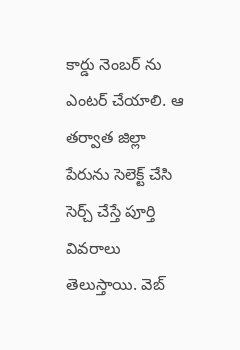కార్డు నెంబర్ ను ఎంటర్ చేయాలి. ఆ తర్వాత జిల్లా పేరును సెలెక్ట్ చేసి సెర్చ్ చేస్తే పూర్తి వివరాలు తెలుస్తాయి. వెబ్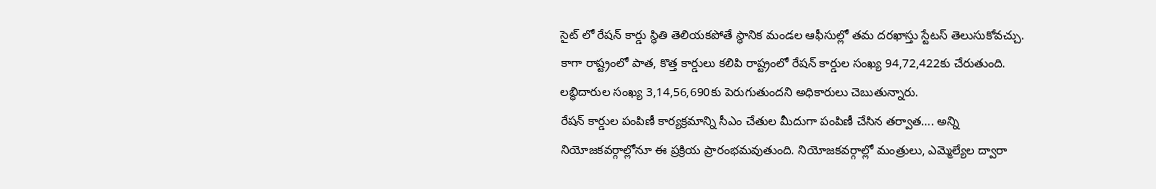సైట్ లో రేషన్ కార్డు స్థితి తెలియకపోతే స్థానిక మండల ఆఫీసుల్లో తమ దరఖాస్తు స్టేటస్ తెలుసుకోవచ్చు.
కాగా రాష్ట్రంలో పాత, కొత్త కార్డులు కలిపి రాష్ట్రంలో రేషన్ కార్డుల సంఖ్య 94,72,422కు చేరుతుంది. లబ్ధిదారుల సంఖ్య 3,14,56,690కు పెరుగుతుందని అధికారులు చెబుతున్నారు.
రేషన్ కార్డుల పంపిణీ కార్యక్రమాన్ని సీఎం చేతుల మీదుగా పంపిణీ చేసిన తర్వాత…. అన్ని నియోజకవర్గాల్లోనూ ఈ ప్రక్రియ ప్రారంభమవుతుంది. నియోజకవర్గాల్లో మంత్రులు, ఎమ్మెల్యేల ద్వారా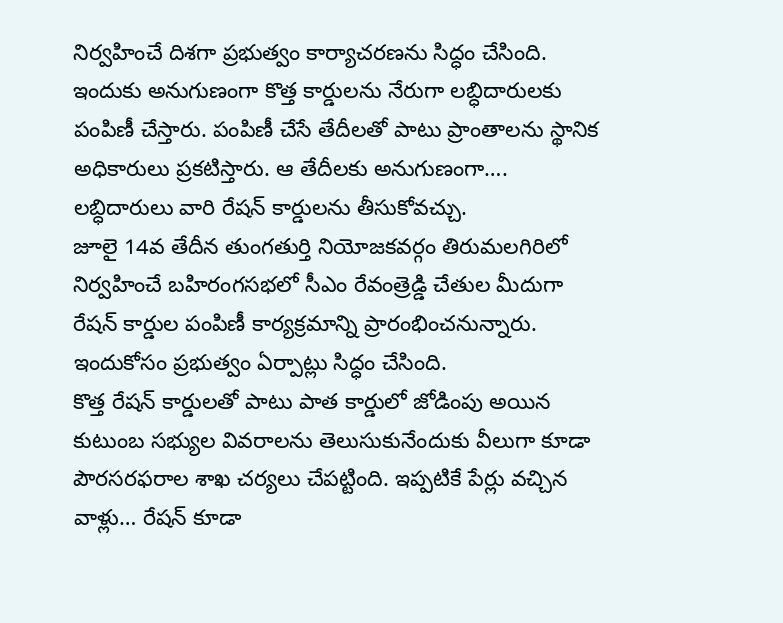నిర్వహించే దిశగా ప్రభుత్వం కార్యాచరణను సిద్ధం చేసింది. ఇందుకు అనుగుణంగా కొత్త కార్డులను నేరుగా లబ్ధిదారులకు పంపిణీ చేస్తారు. పంపిణీ చేసే తేదీలతో పాటు ప్రాంతాలను స్థానిక అధికారులు ప్రకటిస్తారు. ఆ తేదీలకు అనుగుణంగా…. లబ్ధిదారులు వారి రేషన్ కార్డులను తీసుకోవచ్చు.
జూలై 14వ తేదీన తుంగతుర్తి నియోజకవర్గం తిరుమలగిరిలో నిర్వహించే బహిరంగసభలో సీఎం రేవంత్రెడ్డి చేతుల మీదుగా రేషన్ కార్డుల పంపిణీ కార్యక్రమాన్ని ప్రారంభించనున్నారు. ఇందుకోసం ప్రభుత్వం ఏర్పాట్లు సిద్ధం చేసింది.
కొత్త రేషన్ కార్డులతో పాటు పాత కార్డులో జోడింపు అయిన కుటుంబ సభ్యుల వివరాలను తెలుసుకునేందుకు వీలుగా కూడా పౌరసరఫరాల శాఖ చర్యలు చేపట్టింది. ఇప్పటికే పేర్లు వచ్చిన వాళ్లు… రేషన్ కూడా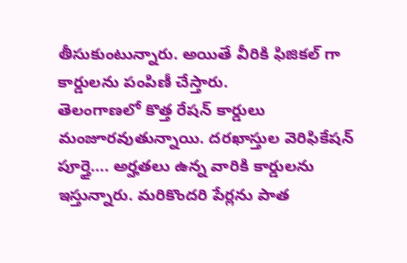తీసుకుంటున్నారు. అయితే వీరికి ఫిజికల్ గా కార్డులను పంపిణీ చేస్తారు.
తెలంగాణలో కొత్త రేషన్ కార్డులు మంజూరవుతున్నాయి. దరఖాస్తుల వెరిఫికేషన్ పూర్తై…. అర్హతలు ఉన్న వారికి కార్డులను ఇస్తున్నారు. మరికొందరి పేర్లను పాత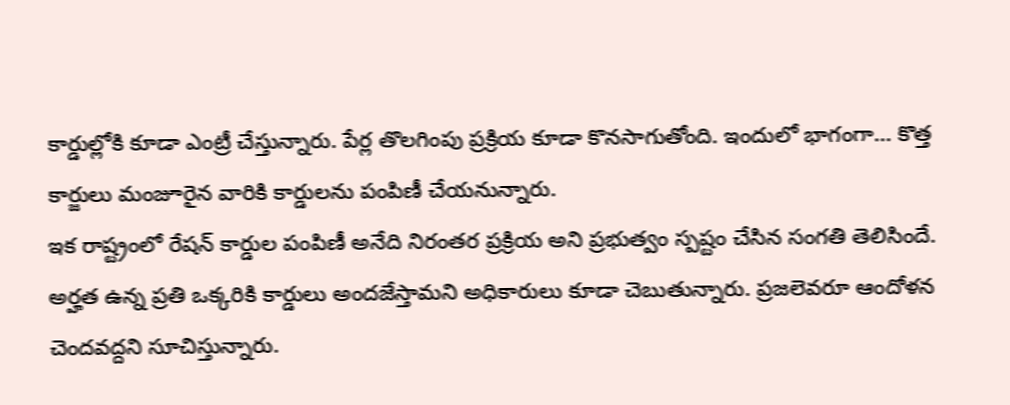కార్డుల్లోకి కూడా ఎంట్రీ చేస్తున్నారు. పేర్ల తొలగింపు ప్రక్రియ కూడా కొనసాగుతోంది. ఇందులో భాగంగా… కొత్త కార్జులు మంజూరైన వారికి కార్డులను పంపిణీ చేయనున్నారు.
ఇక రాష్ట్రంలో రేషన్ కార్డుల పంపిణీ అనేది నిరంతర ప్రక్రియ అని ప్రభుత్వం స్పష్టం చేసిన సంగతి తెలిసిందే. అర్హత ఉన్న ప్రతి ఒక్కరికి కార్డులు అందజేస్తామని అధికారులు కూడా చెబుతున్నారు. ప్రజలెవరూ ఆందోళన చెందవద్దని సూచిస్తున్నారు.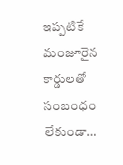ఇప్పటికే మంజూరైన కార్డులతో సంబంధం లేకుండా…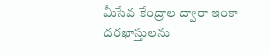మీసేవ కేంద్రాల ద్వారా ఇంకా దరఖాస్తులను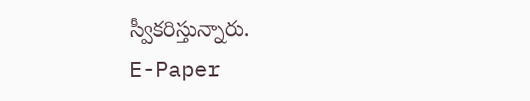స్వీకరిస్తున్నారు.
E-Paper